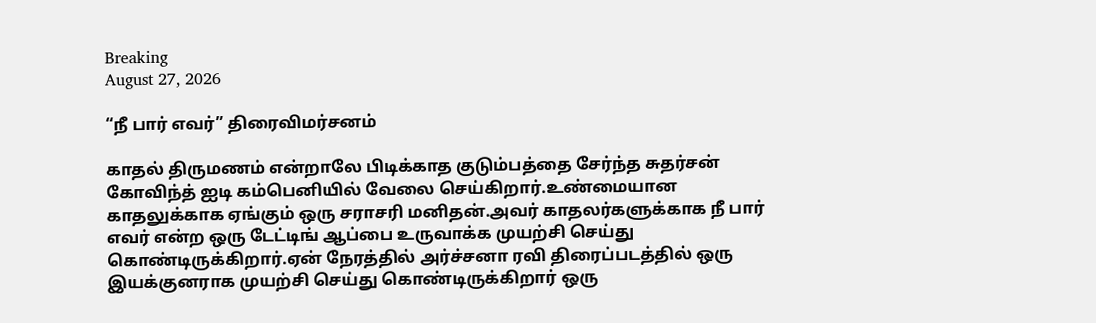Breaking
August 27, 2026

“நீ பார் எவர்” திரைவிமர்சனம்

காதல் திருமணம் என்றாலே பிடிக்காத குடும்பத்தை சேர்ந்த சுதர்சன் கோவிந்த் ஐடி கம்பெனியில் வேலை செய்கிறார்.உண்மையான காதலுக்காக ஏங்கும் ஒரு சராசரி மனிதன்.அவர் காதலர்களுக்காக நீ பார் எவர் என்ற ஒரு டேட்டிங் ஆப்பை உருவாக்க முயற்சி செய்து கொண்டிருக்கிறார்.ஏன் நேரத்தில் அர்ச்சனா ரவி திரைப்படத்தில் ஒரு இயக்குனராக முயற்சி செய்து கொண்டிருக்கிறார் ஒரு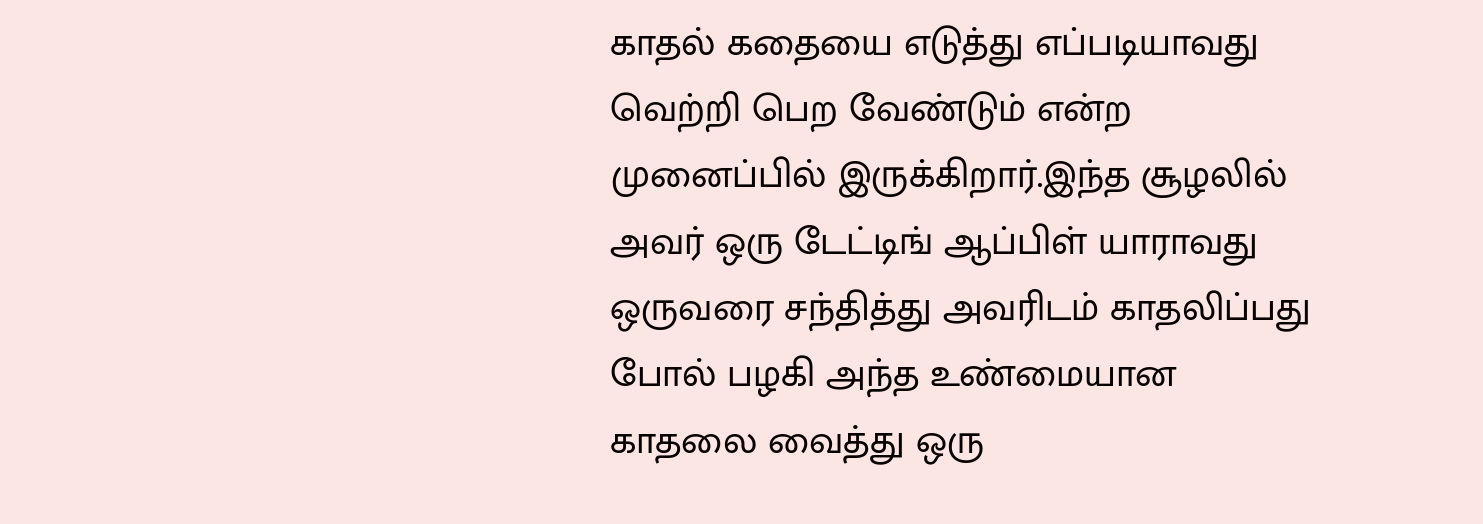காதல் கதையை எடுத்து எப்படியாவது வெற்றி பெற வேண்டும் என்ற முனைப்பில் இருக்கிறார்.இந்த சூழலில் அவர் ஒரு டேட்டிங் ஆப்பிள் யாராவது ஒருவரை சந்தித்து அவரிடம் காதலிப்பது போல் பழகி அந்த உண்மையான காதலை வைத்து ஒரு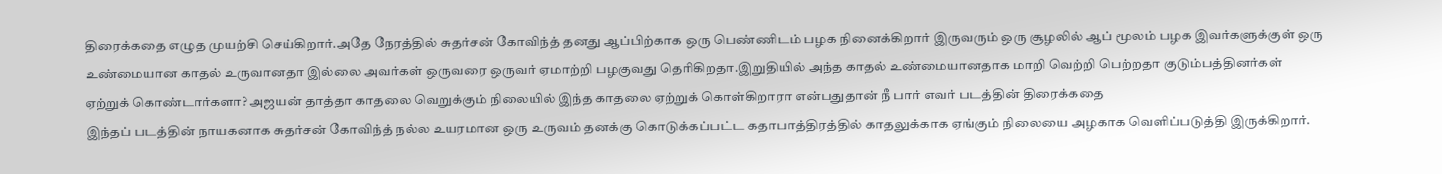திரைக்கதை எழுத முயற்சி செய்கிறார்.அதே நேரத்தில் சுதர்சன் கோவிந்த் தனது ஆப்பிற்காக ஒரு பெண்ணிடம் பழக நினைக்கிறார் இருவரும் ஒரு சூழலில் ஆப் மூலம் பழக இவர்களுக்குள் ஒரு உண்மையான காதல் உருவானதா இல்லை அவர்கள் ஒருவரை ஒருவர் ஏமாற்றி பழகுவது தெரிகிறதா.இறுதியில் அந்த காதல் உண்மையானதாக மாறி வெற்றி பெற்றதா குடும்பத்தினர்கள் ஏற்றுக் கொண்டார்களா? அஜயன் தாத்தா காதலை வெறுக்கும் நிலையில் இந்த காதலை ஏற்றுக் கொள்கிறாரா என்பதுதான் நீ பார் எவர் படத்தின் திரைக்கதை
இந்தப் படத்தின் நாயகனாக சுதர்சன் கோவிந்த் நல்ல உயரமான ஒரு உருவம் தனக்கு கொடுக்கப்பட்ட கதாபாத்திரத்தில் காதலுக்காக ஏங்கும் நிலையை அழகாக வெளிப்படுத்தி இருக்கிறார்.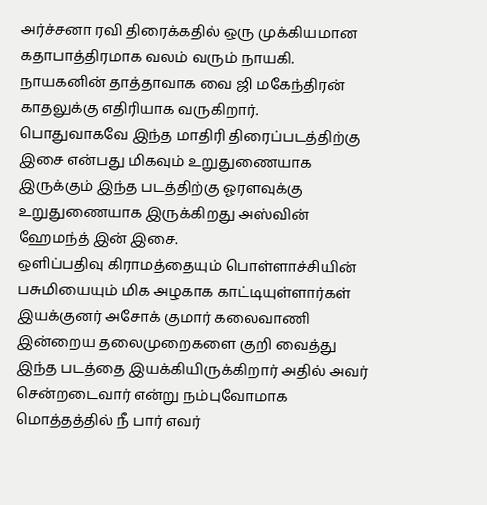அர்ச்சனா ரவி திரைக்கதில் ஒரு முக்கியமான கதாபாத்திரமாக வலம் வரும் நாயகி.
நாயகனின் தாத்தாவாக வை ஜி மகேந்திரன் காதலுக்கு எதிரியாக வருகிறார்.
பொதுவாகவே இந்த மாதிரி திரைப்படத்திற்கு இசை என்பது மிகவும் உறுதுணையாக இருக்கும் இந்த படத்திற்கு ஓரளவுக்கு உறுதுணையாக இருக்கிறது அஸ்வின் ஹேமந்த் இன் இசை.
ஒளிப்பதிவு கிராமத்தையும் பொள்ளாச்சியின் பசுமியையும் மிக அழகாக காட்டியுள்ளார்கள்
இயக்குனர் அசோக் குமார் கலைவாணி இன்றைய தலைமுறைகளை குறி வைத்து இந்த படத்தை இயக்கியிருக்கிறார் அதில் அவர் சென்றடைவார் என்று நம்புவோமாக
மொத்தத்தில் நீ பார் எவர்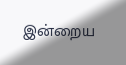இன்றைய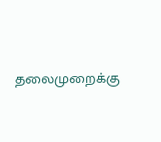தலைமுறைக்கு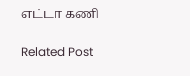எட்டா கணி

Related Post